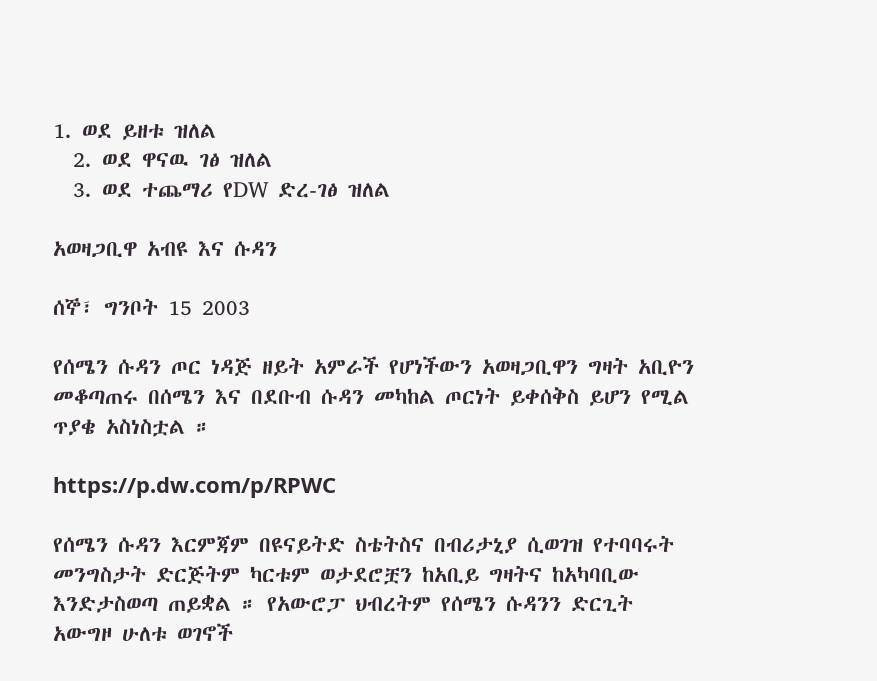1. ወደ ይዘቱ ዝለል
  2. ወደ ዋናዉ ገፅ ዝለል
  3. ወደ ተጨማሪ የDW ድረ-ገፅ ዝለል

አወዛጋቢዋ አብዩ እና ሱዳን

ሰኞ፣ ግንቦት 15 2003

የሰሜን ሱዳን ጦር ነዳጅ ዘይት አምራች የሆነችውን አወዛጋቢዋን ግዛት አቢዮን መቆጣጠሩ በሰሜን እና በደቡብ ሱዳን መካከል ጦርነት ይቀሰቅስ ይሆን የሚል ጥያቄ አስነስቷል ።

https://p.dw.com/p/RPWC

የሰሜን ሱዳን እርምጃም በዩናይትድ ስቴትስና በብሪታኒያ ሲወገዝ የተባባሩት መንግስታት ድርጅትም ካርቱም ወታደሮቿን ከአቢይ ግዛትና ከአካባቢው እንድታስወጣ ጠይቋል ። የአውሮፓ ህብረትም የሰሜን ሱዳንን ድርጊት አውግዞ ሁለቱ ወገኖች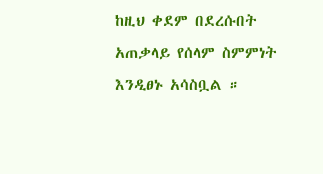ከዚህ ቀደም በደረሱበት አጠቃላይ የሰላም ስምምነት እንዲፀኑ አሳስቧል ።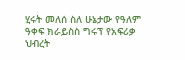ሂሩት መለሰ ስለ ሁኔታው የዓለም ዓቀፍ ክራይስስ ግሩፕ የአፍሪቃ ህብረት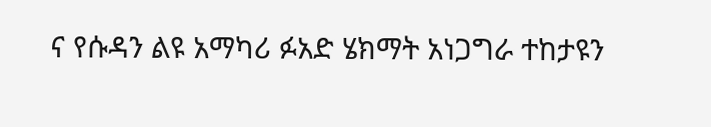ና የሱዳን ልዩ አማካሪ ፉአድ ሄክማት አነጋግራ ተከታዩን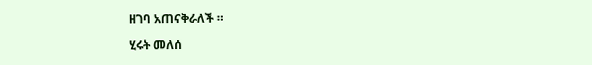ዘገባ አጠናቅራለች ።

ሂሩት መለሰ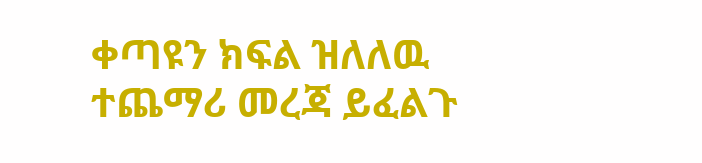ቀጣዩን ክፍል ዝለለዉ ተጨማሪ መረጃ ይፈልጉ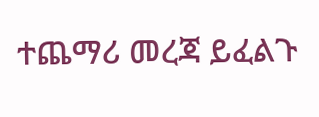ተጨማሪ መረጃ ይፈልጉ